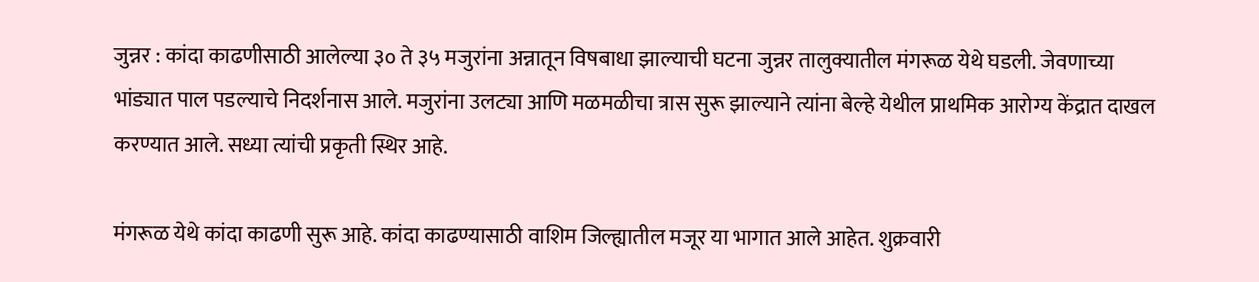जुन्नर : कांदा काढणीसाठी आलेल्या ३० ते ३५ मजुरांना अन्नातून विषबाधा झाल्याची घटना जुन्नर तालुक्यातील मंगरूळ येथे घडली. जेवणाच्या भांड्यात पाल पडल्याचे निदर्शनास आले. मजुरांना उलट्या आणि मळमळीचा त्रास सुरू झाल्याने त्यांना बेल्हे येथील प्राथमिक आरोग्य केंद्रात दाखल करण्यात आले. सध्या त्यांची प्रकृती स्थिर आहे.

मंगरूळ येथे कांदा काढणी सुरू आहे. कांदा काढण्यासाठी वाशिम जिल्ह्यातील मजूर या भागात आले आहेत. शुक्रवारी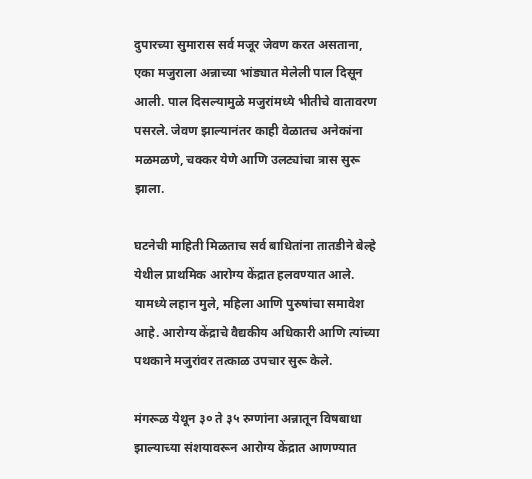दुपारच्या सुमारास सर्व मजूर जेवण करत असताना, एका मजुराला अन्नाच्या भांड्यात मेलेली पाल दिसून आली. पाल दिसल्यामुळे मजुरांमध्ये भीतीचे वातावरण पसरले. जेवण झाल्यानंतर काही वेळातच अनेकांना मळमळणे, चक्कर येणे आणि उलट्यांचा त्रास सुरू झाला.

घटनेची माहिती मिळताच सर्व बाधितांना तातडीने बेल्हे येथील प्राथमिक आरोग्य केंद्रात हलवण्यात आले. यामध्ये लहान मुले, महिला आणि पुरुषांचा समावेश आहे. आरोग्य केंद्राचे वैद्यकीय अधिकारी आणि त्यांच्या पथकाने मजुरांवर तत्काळ उपचार सुरू केले.

मंगरूळ येथून ३० ते ३५ रुग्णांना अन्नातून विषबाधा झाल्याच्या संशयावरून आरोग्य केंद्रात आणण्यात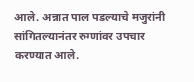आले. अन्नात पाल पडल्याचे मजुरांनी सांगितल्यानंतर रुग्णांवर उपचार करण्यात आले.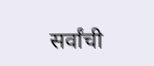सर्वांची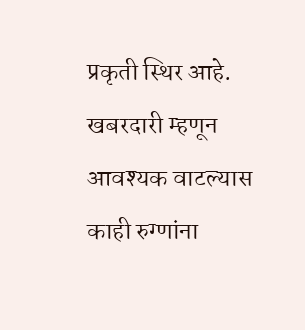प्रकृती स्थिर आहे. खबरदारी म्हणून आवश्यक वाटल्यास काही रुग्णांना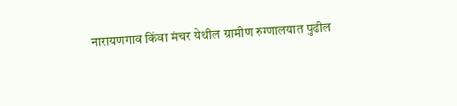नारायणगाव किंवा मंचर येथील ग्रामीण रुग्णालयात पुढील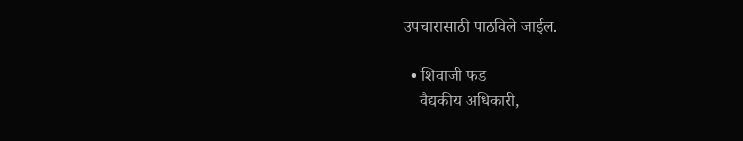उपचारासाठी पाठविले जाईल.

  • शिवाजी फड
    वैद्यकीय अधिकारी,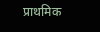प्राथमिक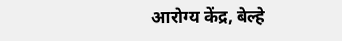आरोग्य केंद्र, बेल्हे